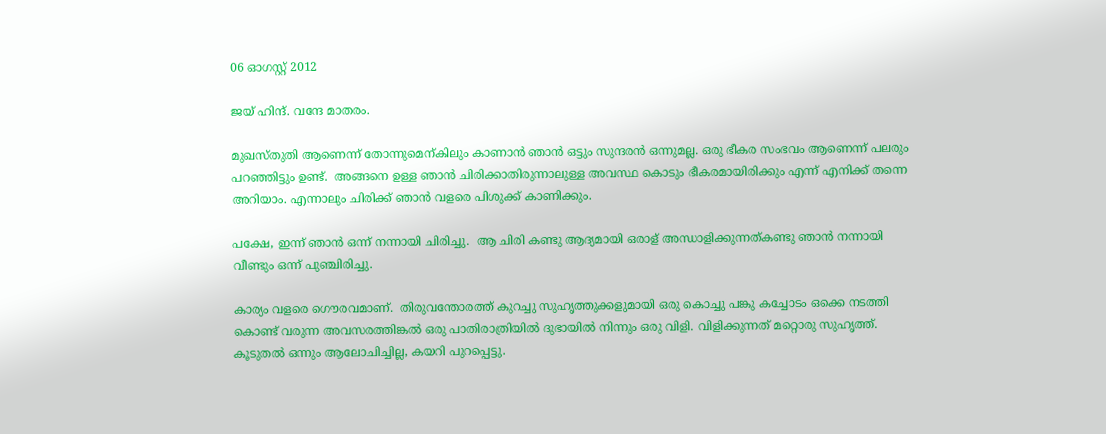06 ഓഗസ്റ്റ് 2012

ജയ്‌ ഹിന്ദ്‌. വന്ദേ മാതരം.

മുഖസ്തുതി ആണെന്ന് തോന്നുമെന്കിലും കാണാന്‍ ഞാന്‍ ഒട്ടും സുന്ദരന്‍ ഒന്നുമല്ല. ഒരു ഭീകര സംഭവം ആണെന്ന് പലരും പറഞ്ഞിട്ടും ഉണ്ട്.  അങ്ങനെ ഉള്ള ഞാന്‍ ചിരിക്കാതിരുന്നാലുള്ള അവസ്ഥ കൊടും ഭീകരമായിരിക്കും എന്ന് എനിക്ക് തന്നെ അറിയാം. എന്നാലും ചിരിക്ക് ഞാന്‍ വളരെ പിശുക്ക് കാണിക്കും.

പക്ഷേ, ഇന്ന് ഞാന്‍ ഒന്ന് നന്നായി ചിരിച്ചു.  ആ ചിരി കണ്ടു ആദ്യമായി ഒരാള് അന്ധാളിക്കുന്നത്കണ്ടു ഞാന്‍ നന്നായി വീണ്ടും ഒന്ന് പുഞ്ചിരിച്ചു.

കാര്യം വളരെ ഗൌരവമാണ്.  തിരുവന്തോരത്ത് കുറച്ചു സുഹൃത്തുക്കളുമായി ഒരു കൊച്ചു പങ്കു കച്ചോടം ഒക്കെ നടത്തി കൊണ്ട് വരുന്ന അവസരത്തിങ്കല്‍ ഒരു പാതിരാത്രിയില്‍ ദുഭായില്‍ നിന്നും ഒരു വിളി. വിളിക്കുന്നത്‌ മറ്റൊരു സുഹൃത്ത്‌.  കൂടുതല്‍ ഒന്നും ആലോചിച്ചില്ല, കയറി പുറപ്പെട്ടു.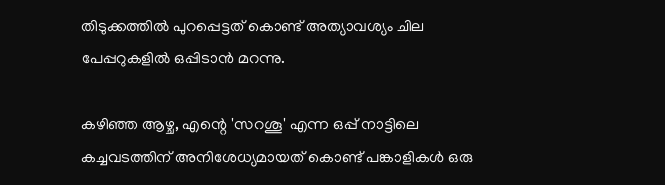തിടുക്കത്തില്‍ പുറപ്പെട്ടത്‌ കൊണ്ട് അത്യാവശ്യം ചില പേപ്പറുകളില്‍ ഒപ്പിടാന്‍ മറന്നു.

കഴിഞ്ഞ ആഴ്ച, എന്റെ 'സറശൂ' എന്ന ഒപ്പ് നാട്ടിലെ കച്ചവടത്തിന് അനിശേധ്യമായത് കൊണ്ട് പങ്കാളികള്‍ ഒരു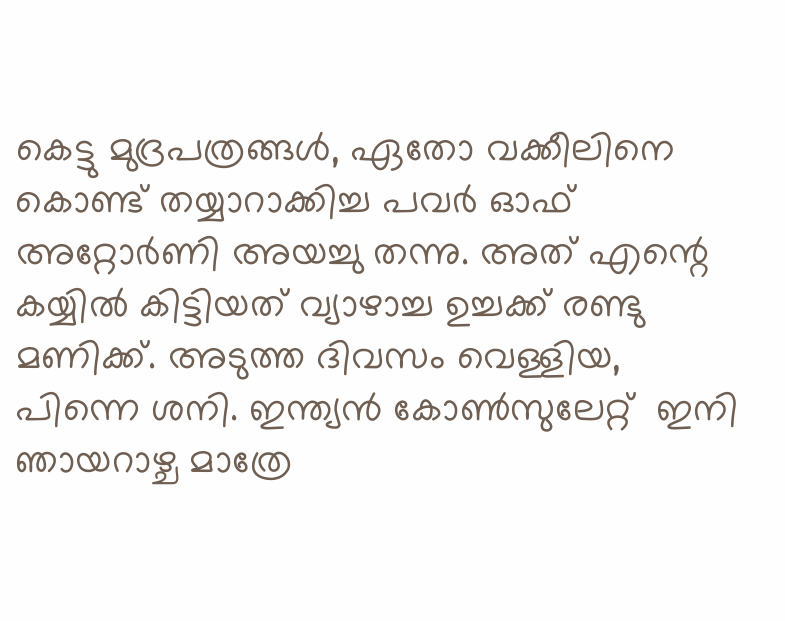കെട്ടു മുദ്രപത്രങ്ങള്‍, ഏതോ വക്കീലിനെ കൊണ്ട് തയ്യാറാക്കിച്ച പവര്‍ ഓഫ് അറ്റോര്‍ണി അയച്ചു തന്നു. അത് എന്റെ കയ്യില്‍ കിട്ടിയത് വ്യാഴാച്ച ഉച്ചക്ക് രണ്ടു മണിക്ക്. അടുത്ത ദിവസം വെള്ളിയ, പിന്നെ ശനി. ഇന്ത്യന്‍ കോണ്‍സുലേറ്റ്  ഇനി ഞായറാഴ്ച മാത്രേ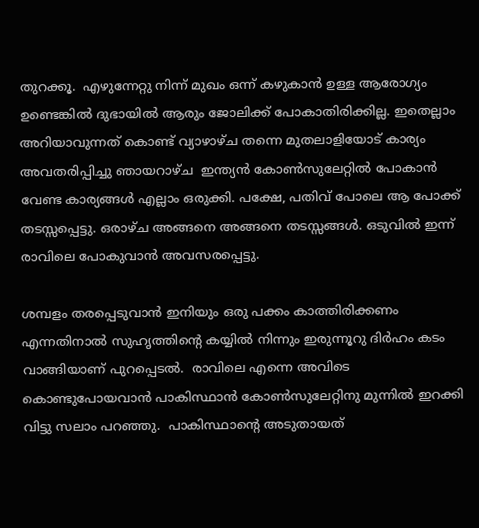തുറക്കൂ.  എഴുന്നേറ്റു നിന്ന് മുഖം ഒന്ന് കഴുകാന്‍ ഉള്ള ആരോഗ്യം ഉണ്ടെങ്കില്‍ ദുഭായില്‍ ആരും ജോലിക്ക് പോകാതിരിക്കില്ല. ഇതെല്ലാം അറിയാവുന്നത് കൊണ്ട് വ്യാഴാഴ്ച തന്നെ മുതലാളിയോട് കാര്യം അവതരിപ്പിച്ചു ഞായറാഴ്ച  ഇന്ത്യന്‍ കോണ്‍സുലേറ്റില്‍ പോകാന്‍ വേണ്ട കാര്യങ്ങള്‍ എല്ലാം ഒരുക്കി. പക്ഷേ, പതിവ് പോലെ ആ പോക്ക് തടസ്സപ്പെട്ടു. ഒരാഴ്ച അങ്ങനെ അങ്ങനെ തടസ്സങ്ങള്‍. ഒടുവില്‍ ഇന്ന് രാവിലെ പോകുവാന്‍ അവസരപ്പെട്ടു.

ശമ്പളം തരപ്പെടുവാന്‍ ഇനിയും ഒരു പക്കം കാത്തിരിക്കണം എന്നതിനാല്‍ സുഹൃത്തിന്റെ കയ്യില്‍ നിന്നും ഇരുന്നൂറു ദിര്‍ഹം കടം വാങ്ങിയാണ് പുറപ്പെടല്‍.  രാവിലെ എന്നെ അവിടെ കൊണ്ടുപോയവാന്‍ പാകിസ്ഥാന്‍ കോണ്‍സുലേറ്റിനു മുന്നില്‍ ഇറക്കി വിട്ടു സലാം പറഞ്ഞു.  പാകിസ്ഥാന്റെ അടുതായത്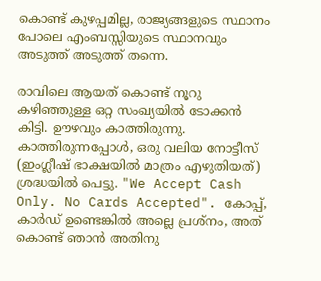കൊണ്ട് കുഴപ്പമില്ല, രാജ്യങ്ങളുടെ സ്ഥാനം പോലെ എംബസ്സിയുടെ സ്ഥാനവും അടുത്ത് അടുത്ത് തന്നെ.

രാവിലെ ആയത് കൊണ്ട് നൂറു കഴിഞ്ഞുള്ള ഒറ്റ സംഖ്യയില്‍ ടോക്കന്‍ കിട്ടി. ഊഴവും കാത്തിരുന്നു. കാത്തിരുന്നപ്പോള്‍, ഒരു വലിയ നോട്ടീസ്‌ (ഇംഗ്ലീഷ്‌ ഭാക്ഷയില്‍ മാത്രം എഴുതിയത്) ശ്രദ്ധയില്‍ പെട്ടു. "We Accept Cash Only. No Cards Accepted". കോപ്പ്, കാര്‍ഡ്‌ ഉണ്ടെങ്കില്‍ അല്ലെ പ്രശ്നം, അത് കൊണ്ട് ഞാന്‍ അതിനു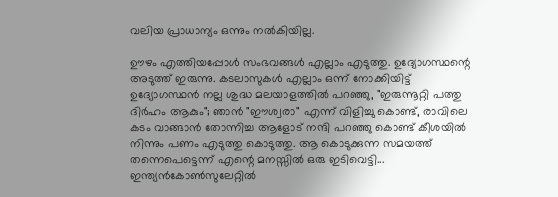വലിയ പ്രാധാന്യം ഒന്നും നല്‍കിയില്ല.

ഊഴം എത്തിയപ്പോള്‍ സംഭവങ്ങള്‍ എല്ലാം എടുത്തു. ഉദ്യോഗസ്ഥന്റെ അടുത്ത് ഇരുന്നു. കടലാസുകള്‍ എല്ലാം ഒന്ന് നോക്കിയിട്ട് ഉദ്യോഗസ്ഥന്‍ നല്ല ശുദ്ധ മലയാളത്തില്‍ പറഞ്ഞു, "ഇരുന്നൂറ്റി പത്തു ദിര്‍ഹം ആകും"; ഞാന്‍ "ഈശ്വരാ" എന്ന് വിളിച്ചു കൊണ്ട്, രാവിലെ കടം വാങ്ങാന്‍ തോന്നിച്ച ആളോട് നന്ദി പറഞ്ഞു കൊണ്ട് കീശയില്‍ നിന്നും പണം എടുത്തു കൊടുത്തു. ആ കൊടുക്കുന്ന സമയത്ത് തന്നെപെട്ടെന്ന് എന്റെ മനസ്സില്‍ ഒരു ഇടിവെട്ടി... ഇന്ത്യന്‍കോണ്‍സുലേറ്റില്‍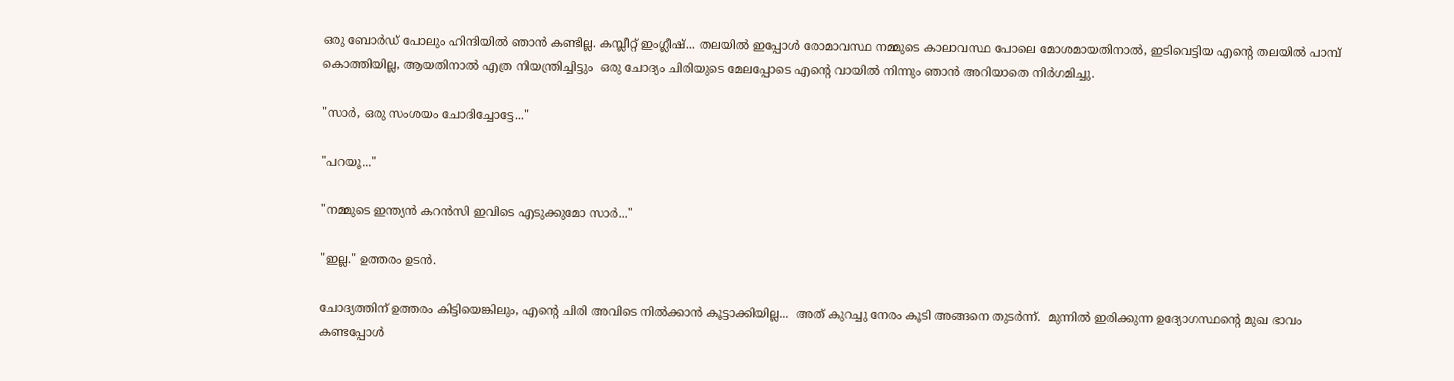ഒരു ബോര്‍ഡ്‌ പോലും ഹിന്ദിയില്‍ ഞാന്‍ കണ്ടില്ല. കമ്പ്ലീറ്റ്‌ ഇംഗ്ലീഷ്... തലയില്‍ ഇപ്പോള്‍ രോമാവസ്ഥ നമ്മുടെ കാലാവസ്ഥ പോലെ മോശമായതിനാല്‍, ഇടിവെട്ടിയ എന്റെ തലയില്‍ പാമ്പ് കൊത്തിയില്ല, ആയതിനാല്‍ എത്ര നിയന്ത്രിച്ചിട്ടും  ഒരു ചോദ്യം ചിരിയുടെ മേലപ്പോടെ എന്റെ വായില്‍ നിന്നും ഞാന്‍ അറിയാതെ നിര്‍ഗമിച്ചു.

"സാര്‍, ഒരു സംശയം ചോദിച്ചോട്ടേ..."

"പറയൂ..."

"നമ്മുടെ ഇന്ത്യന്‍ കറന്‍സി ഇവിടെ എടുക്കുമോ സാര്‍..."

"ഇല്ല." ഉത്തരം ഉടന്‍.

ചോദ്യത്തിന് ഉത്തരം കിട്ടിയെങ്കിലും, എന്റെ ചിരി അവിടെ നില്‍ക്കാന്‍ കൂട്ടാക്കിയില്ല...  അത് കുറച്ചു നേരം കൂടി അങ്ങനെ തുടര്‍ന്ന്.  മുന്നില്‍ ഇരിക്കുന്ന ഉദ്യോഗസ്ഥന്റെ മുഖ ഭാവം കണ്ടപ്പോള്‍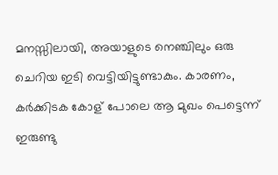മനസ്സിലായി, അയാളുടെ നെഞ്ചിലും ഒരു ചെറിയ ഇടി വെട്ടിയിട്ടുണ്ടാകും. കാരണം, കര്‍ക്കിടക കോള് പോലെ ആ മുഖം പെട്ടെന്ന് ഇരുണ്ടു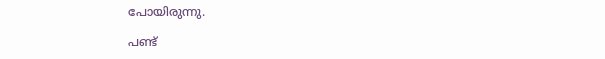പോയിരുന്നു.

പണ്ട്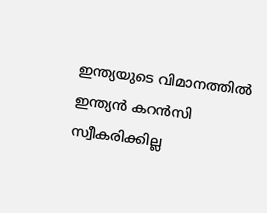ഇന്ത്യയുടെ വിമാനത്തില്‍ ഇന്ത്യന്‍ കറന്‍സി സ്വീകരിക്കില്ല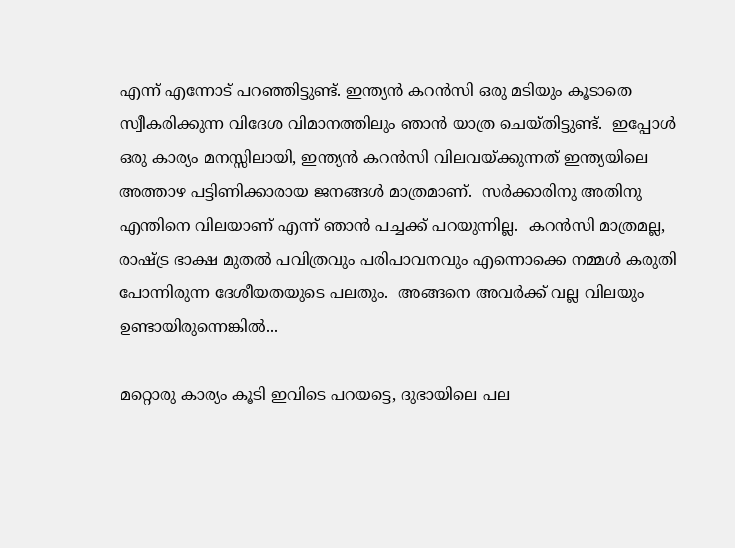എന്ന് എന്നോട് പറഞ്ഞിട്ടുണ്ട്. ഇന്ത്യന്‍ കറന്‍സി ഒരു മടിയും കൂടാതെ സ്വീകരിക്കുന്ന വിദേശ വിമാനത്തിലും ഞാന്‍ യാത്ര ചെയ്തിട്ടുണ്ട്.  ഇപ്പോള്‍ ഒരു കാര്യം മനസ്സിലായി, ഇന്ത്യന്‍ കറന്‍സി വിലവയ്ക്കുന്നത് ഇന്ത്യയിലെ അത്താഴ പട്ടിണിക്കാരായ ജനങ്ങള്‍ മാത്രമാണ്.  സര്‍ക്കാരിനു അതിനു എന്തിനെ വിലയാണ് എന്ന് ഞാന്‍ പച്ചക്ക് പറയുന്നില്ല.  കറന്‍സി മാത്രമല്ല, രാഷ്ട്ര ഭാക്ഷ മുതല്‍ പവിത്രവും പരിപാവനവും എന്നൊക്കെ നമ്മള്‍ കരുതി പോന്നിരുന്ന ദേശീയതയുടെ പലതും.  അങ്ങനെ അവര്‍ക്ക് വല്ല വിലയും ഉണ്ടായിരുന്നെങ്കില്‍...

മറ്റൊരു കാര്യം കൂടി ഇവിടെ പറയട്ടെ, ദുഭായിലെ പല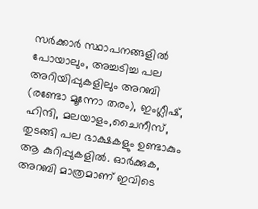സര്‍ക്കാര്‍ സ്ഥാപനങ്ങളില്‍ പോയാലും, അച്ചടിച്ച പല അറിയിപ്പുകളിലും അറബി (രണ്ടോ മൂന്നോ തരം), ഇംഗ്ലീഷ്, ഹിന്ദി, മലയാളം,ചൈനീസ്‌, തുടങ്ങി പല ഭാക്ഷകളും ഉണ്ടാകും ആ കുറിപ്പുകളില്‍. ഓര്‍ക്കുക, അറബി മാത്രമാണ് ഇവിടെ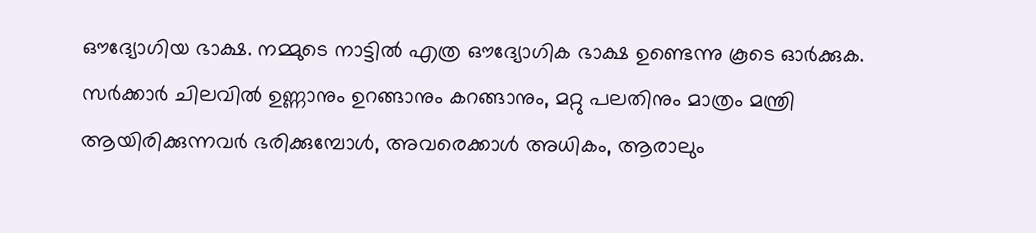ഔദ്യോഗിയ ഭാക്ഷ. നമ്മുടെ നാട്ടില്‍ എത്ര ഔദ്യോഗിക ഭാക്ഷ ഉണ്ടെന്നു കൂടെ ഓര്‍ക്കുക.  സര്‍ക്കാര്‍ ചിലവില്‍ ഉണ്ണാനും ഉറങ്ങാനും കറങ്ങാനും, മറ്റു പലതിനും മാത്രം മന്ത്രി ആയിരിക്കുന്നവര്‍ ഭരിക്കുമ്പോള്‍, അവരെക്കാള്‍ അധികം, ആരാലും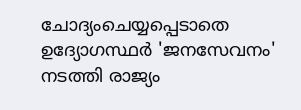ചോദ്യംചെയ്യപ്പെടാതെ ഉദ്യോഗസ്ഥര്‍ 'ജനസേവനം' നടത്തി രാജ്യം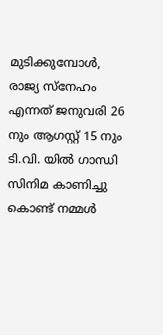മുടിക്കുമ്പോള്‍, രാജ്യ സ്നേഹം എന്നത് ജനുവരി 26 നും ആഗസ്റ്റ്‌ 15 നും ടി.വി. യില്‍ ഗാന്ധി സിനിമ കാണിച്ചു കൊണ്ട് നമ്മള്‍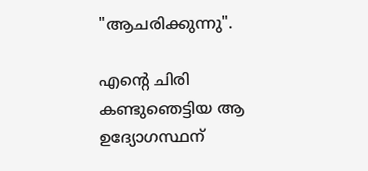"ആചരിക്കുന്നു".

എന്റെ ചിരി കണ്ടുഞെട്ടിയ ആ ഉദ്യോഗസ്ഥന്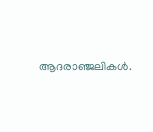ആദരാഞ്ജലികള്‍.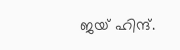ജയ്‌ ഹിന്ദ്‌.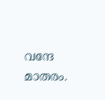വന്ദേ മാതരം.